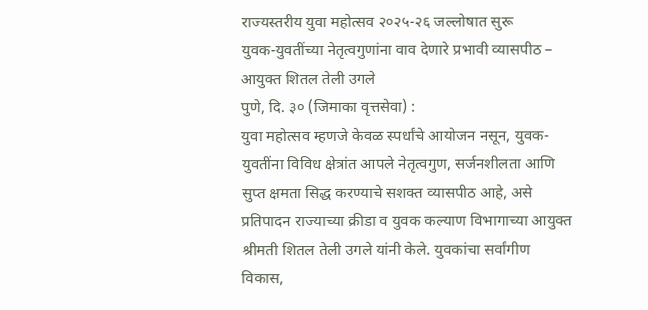राज्यस्तरीय युवा महोत्सव २०२५-२६ जल्लोषात सुरू
युवक-युवतींच्या नेतृत्वगुणांना वाव देणारे प्रभावी व्यासपीठ – आयुक्त शितल तेली उगले
पुणे, दि. ३० (जिमाका वृत्तसेवा) :
युवा महोत्सव म्हणजे केवळ स्पर्धांचे आयोजन नसून, युवक-युवतींना विविध क्षेत्रांत आपले नेतृत्वगुण, सर्जनशीलता आणि सुप्त क्षमता सिद्ध करण्याचे सशक्त व्यासपीठ आहे, असे प्रतिपादन राज्याच्या क्रीडा व युवक कल्याण विभागाच्या आयुक्त श्रीमती शितल तेली उगले यांनी केले. युवकांचा सर्वांगीण विकास,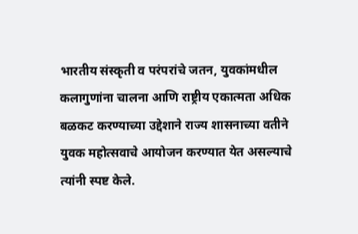भारतीय संस्कृती व परंपरांचे जतन, युवकांमधील कलागुणांना चालना आणि राष्ट्रीय एकात्मता अधिक बळकट करण्याच्या उद्देशाने राज्य शासनाच्या वतीने युवक महोत्सवाचे आयोजन करण्यात येत असल्याचे त्यांनी स्पष्ट केले.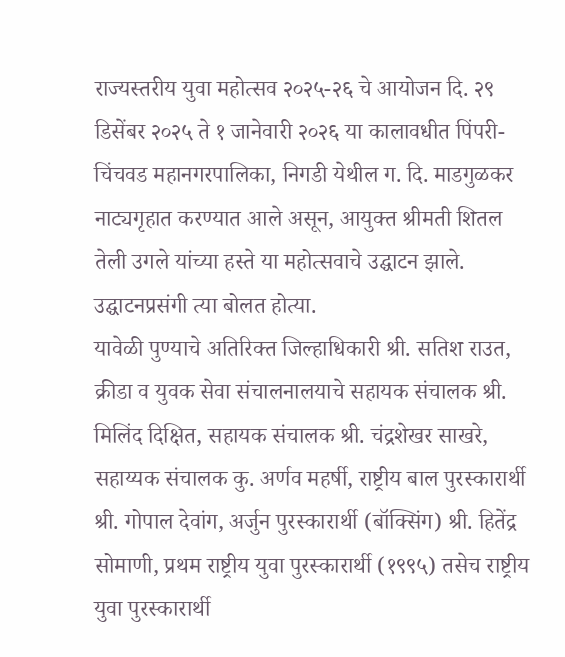राज्यस्तरीय युवा महोत्सव २०२५-२६ चे आयोजन दि. २९ डिसेंबर २०२५ ते १ जानेवारी २०२६ या कालावधीत पिंपरी-चिंचवड महानगरपालिका, निगडी येथील ग. दि. माडगुळकर नाट्यगृहात करण्यात आले असून, आयुक्त श्रीमती शितल तेली उगले यांच्या हस्ते या महोत्सवाचे उद्घाटन झाले. उद्घाटनप्रसंगी त्या बोलत होत्या.
यावेळी पुण्याचे अतिरिक्त जिल्हाधिकारी श्री. सतिश राउत, क्रीडा व युवक सेवा संचालनालयाचे सहायक संचालक श्री. मिलिंद दिक्षित, सहायक संचालक श्री. चंद्रशेखर साखरे, सहाय्यक संचालक कु. अर्णव महर्षी, राष्ट्रीय बाल पुरस्कारार्थी श्री. गोपाल देवांग, अर्जुन पुरस्कारार्थी (बॉक्सिंग) श्री. हितेंद्र सोमाणी, प्रथम राष्ट्रीय युवा पुरस्कारार्थी (१९९५) तसेच राष्ट्रीय युवा पुरस्कारार्थी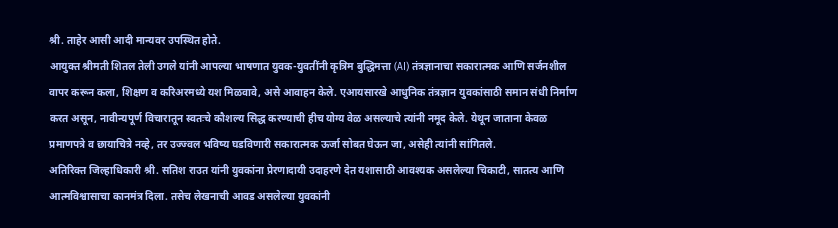श्री. ताहेर आसी आदी मान्यवर उपस्थित होते.
आयुक्त श्रीमती शितल तेली उगले यांनी आपल्या भाषणात युवक-युवतींनी कृत्रिम बुद्धिमत्ता (AI) तंत्रज्ञानाचा सकारात्मक आणि सर्जनशील वापर करून कला, शिक्षण व करिअरमध्ये यश मिळवावे, असे आवाहन केले. एआयसारखे आधुनिक तंत्रज्ञान युवकांसाठी समान संधी निर्माण करत असून, नावीन्यपूर्ण विचारातून स्वतःचे कौशल्य सिद्ध करण्याची हीच योग्य वेळ असल्याचे त्यांनी नमूद केले. येथून जाताना केवळ प्रमाणपत्रे व छायाचित्रे नव्हे, तर उज्ज्वल भविष्य घडविणारी सकारात्मक ऊर्जा सोबत घेऊन जा, असेही त्यांनी सांगितले.
अतिरिक्त जिल्हाधिकारी श्री. सतिश राउत यांनी युवकांना प्रेरणादायी उदाहरणे देत यशासाठी आवश्यक असलेल्या चिकाटी, सातत्य आणि आत्मविश्वासाचा कानमंत्र दिला. तसेच लेखनाची आवड असलेल्या युवकांनी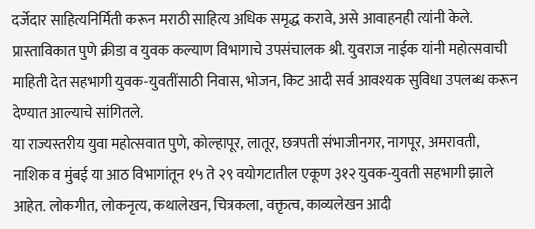दर्जेदार साहित्यनिर्मिती करून मराठी साहित्य अधिक समृद्ध करावे, असे आवाहनही त्यांनी केले.
प्रास्ताविकात पुणे क्रीडा व युवक कल्याण विभागाचे उपसंचालक श्री. युवराज नाईक यांनी महोत्सवाची माहिती देत सहभागी युवक-युवतींसाठी निवास, भोजन, किट आदी सर्व आवश्यक सुविधा उपलब्ध करून देण्यात आल्याचे सांगितले.
या राज्यस्तरीय युवा महोत्सवात पुणे, कोल्हापूर, लातूर, छत्रपती संभाजीनगर, नागपूर, अमरावती,
नाशिक व मुंबई या आठ विभागांतून १५ ते २९ वयोगटातील एकूण ३१२ युवक-युवती सहभागी झाले आहेत. लोकगीत, लोकनृत्य, कथालेखन, चित्रकला, वक्तृत्व, काव्यलेखन आदी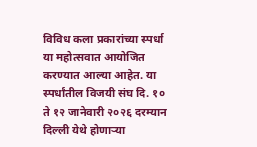विविध कला प्रकारांच्या स्पर्धा या महोत्सवात आयोजित करण्यात आल्या आहेत. या स्पर्धांतील विजयी संघ दि. १० ते १२ जानेवारी २०२६ दरम्यान दिल्ली येथे होणाऱ्या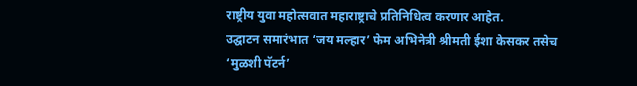राष्ट्रीय युवा महोत्सवात महाराष्ट्राचे प्रतिनिधित्व करणार आहेत.
उद्घाटन समारंभात ‘जय मल्हार’ फेम अभिनेत्री श्रीमती ईशा केसकर तसेच ‘मुळशी पॅटर्न’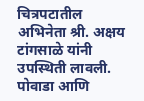चित्रपटातील अभिनेता श्री. अक्षय टांगसाळे यांनी उपस्थिती लावली. पोवाडा आणि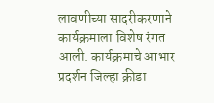लावणीच्या सादरीकरणाने कार्यक्रमाला विशेष रंगत आली. कार्यक्रमाचे आभार प्रदर्शन जिल्हा क्रीडा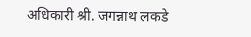अधिकारी श्री. जगन्नाथ लकडे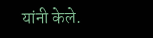यांनी केले.